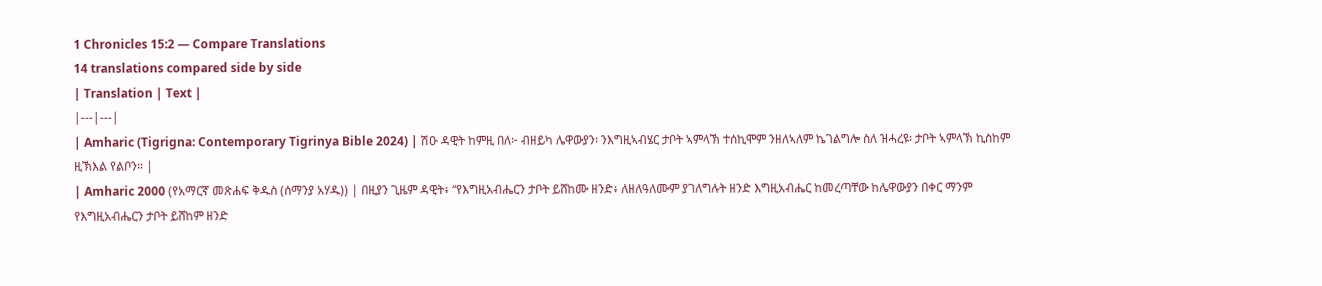1 Chronicles 15:2 — Compare Translations
14 translations compared side by side
| Translation | Text |
|---|---|
| Amharic (Tigrigna: Contemporary Tigrinya Bible 2024) | ሽዑ ዳዊት ከምዚ በለ፦ ብዘይካ ሌዋውያን፡ ንእግዚኣብሄር ታቦት ኣምላኽ ተሰኪሞም ንዘለኣለም ኬገልግሎ ስለ ዝሓረዩ፡ ታቦት ኣምላኽ ኪስከም ዚኽእል የልቦን። |
| Amharic 2000 (የአማርኛ መጽሐፍ ቅዱስ (ሰማንያ አሃዱ)) | በዚያን ጊዜም ዳዊት፥ “የእግዚአብሔርን ታቦት ይሸከሙ ዘንድ፥ ለዘለዓለሙም ያገለግሉት ዘንድ እግዚአብሔር ከመረጣቸው ከሌዋውያን በቀር ማንም የእግዚአብሔርን ታቦት ይሸከም ዘንድ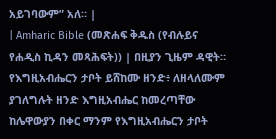አይገባውም” አለ። |
| Amharic Bible (መጽሐፍ ቅዱስ (የብሉይና የሐዲስ ኪዳን መጻሕፍት)) | በዚያን ጊዜም ዳዊት። የእግዚአብሔርን ታቦት ይሸከሙ ዘንድ፥ ለዘላለሙም ያገለግሉት ዘንድ እግዚአብሔር ከመረጣቸው ከሌዋውያን በቀር ማንም የእግዚአብሔርን ታቦት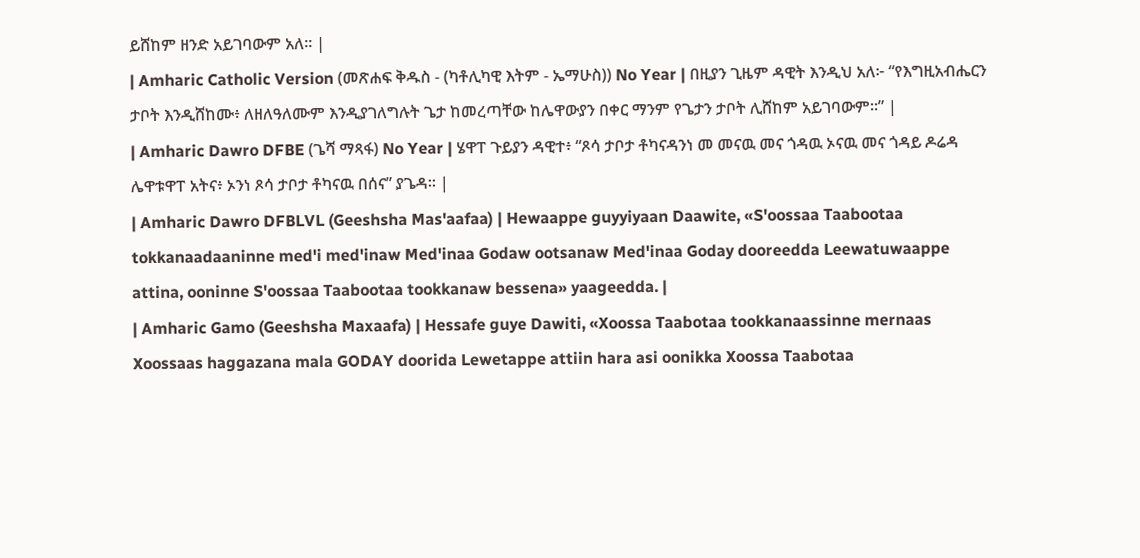ይሸከም ዘንድ አይገባውም አለ። |
| Amharic Catholic Version (መጽሐፍ ቅዱስ - (ካቶሊካዊ እትም - ኤማሁስ)) No Year | በዚያን ጊዜም ዳዊት እንዲህ አለ፦ “የእግዚአብሔርን ታቦት እንዲሸከሙ፥ ለዘለዓለሙም እንዲያገለግሉት ጌታ ከመረጣቸው ከሌዋውያን በቀር ማንም የጌታን ታቦት ሊሸከም አይገባውም።” |
| Amharic Dawro DFBE (ጌሻ ማጻፋ) No Year | ሄዋፐ ጉይያን ዳዊተ፥ “ጾሳ ታቦታ ቶካናዳንነ መ መናዉ መና ጎዳዉ ኦናዉ መና ጎዳይ ዶሬዳ ሌዋቱዋፐ አትና፥ ኦንነ ጾሳ ታቦታ ቶካናዉ በሰና” ያጌዳ። |
| Amharic Dawro DFBLVL (Geeshsha Mas'aafaa) | Hewaappe guyyiyaan Daawite, «S'oossaa Taabootaa tokkanaadaaninne med'i med'inaw Med'inaa Godaw ootsanaw Med'inaa Goday dooreedda Leewatuwaappe attina, ooninne S'oossaa Taabootaa tookkanaw bessena» yaageedda. |
| Amharic Gamo (Geeshsha Maxaafa) | Hessafe guye Dawiti, «Xoossa Taabotaa tookkanaassinne mernaas Xoossaas haggazana mala GODAY doorida Lewetappe attiin hara asi oonikka Xoossa Taabotaa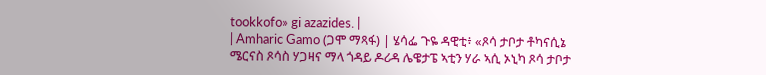tookkofo» gi azazides. |
| Amharic Gamo (ጋሞ ማጻፋ) | ሄሳፌ ጉዬ ዳዊቲ፥ «ጾሳ ታቦታ ቶካናሲኔ ሜርናስ ጾሳስ ሃጋዛና ማላ ጎዳይ ዶሪዳ ሌዌታፔ ኣቲን ሃራ ኣሲ ኦኒካ ጾሳ ታቦታ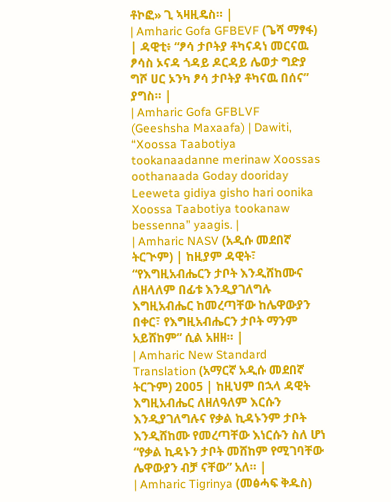ቶኮፎ» ጊ ኣዛዚዴስ። |
| Amharic Gofa GFBEVF (ጌሻ ማፃፋ) | ዳዊቲ፥ “ፆሳ ታቦትያ ቶካናዳነ መርናዉ ፆሳስ ኦናዳ ጎዳይ ዶርዳይ ሌወታ ግድያ ግሾ ሀር ኦንካ ፆሳ ታቦትያ ቶካናዉ በሰና” ያግስ። |
| Amharic Gofa GFBLVF (Geeshsha Maxaafa) | Dawiti, “Xoossa Taabotiya tookanaadanne merinaw Xoossas oothanaada Goday dooriday Leeweta gidiya gisho hari oonika Xoossa Taabotiya tookanaw bessenna” yaagis. |
| Amharic NASV (አዲሱ መደበኛ ትርጒም) | ከዚያም ዳዊት፣ “የእግዚአብሔርን ታቦት እንዲሸከሙና ለዘላለም በፊቱ እንዲያገለግሉ እግዚአብሔር ከመረጣቸው ከሌዋውያን በቀር፣ የእግዚአብሔርን ታቦት ማንም አይሸከም” ሲል አዘዘ። |
| Amharic New Standard Translation (አማርኛ አዲሱ መደበኛ ትርጉም) 2005 | ከዚህም በኋላ ዳዊት እግዚአብሔር ለዘለዓለም እርሱን እንዲያገለግሉና የቃል ኪዳኑንም ታቦት እንዲሸከሙ የመረጣቸው እነርሱን ስለ ሆነ “የቃል ኪዳኑን ታቦት መሸከም የሚገባቸው ሌዋውያን ብቻ ናቸው” አለ። |
| Amharic Tigrinya (መፅሓፍ ቅዱስ)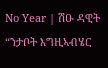No Year | ሽዑ ዳዊት “ንታቦት እግዚኣብሄር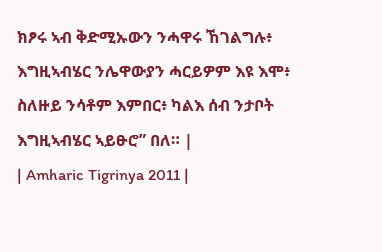ክፆሩ ኣብ ቅድሚኡውን ንሓዋሩ ኸገልግሉ፥ እግዚኣብሄር ንሌዋውያን ሓርይዎም እዩ እሞ፥ ስለዙይ ንሳቶም እምበር፥ ካልእ ሰብ ንታቦት እግዚኣብሄር ኣይፁሮ” በለ። |
| Amharic Tigrinya 2011 |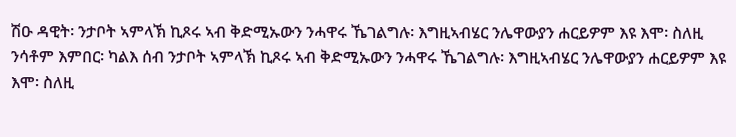ሽዑ ዳዊት፡ ንታቦት ኣምላኽ ኪጾሩ ኣብ ቅድሚኡውን ንሓዋሩ ኼገልግሉ፡ እግዚኣብሄር ንሌዋውያን ሐርይዎም እዩ እሞ፡ ስለዚ ንሳቶም እምበር፡ ካልእ ሰብ ንታቦት ኣምላኽ ኪጾሩ ኣብ ቅድሚኡውን ንሓዋሩ ኼገልግሉ፡ እግዚኣብሄር ንሌዋውያን ሐርይዎም እዩ እሞ፡ ስለዚ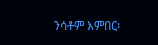ንሳቶም እምበር፡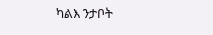ካልእ ንታቦት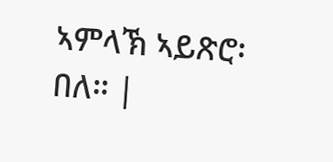ኣምላኽ ኣይጽሮ፡ በለ። |